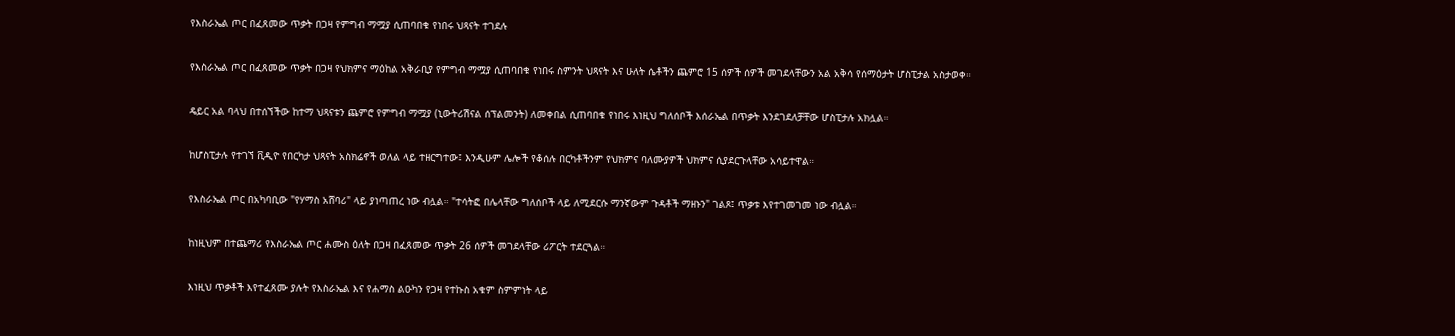የእስራኤል ጦር በፈጸመው ጥቃት በጋዛ የምግብ ማሟያ ሲጠባበቁ የነበሩ ህጻናት ተገደሉ

የእስራኤል ጦር በፈጸመው ጥቃት በጋዛ የህክምና ማዕከል አቅራቢያ የምግብ ማሟያ ሲጠባበቁ የነበሩ ስምንት ህጻናት እና ሁለት ሴቶችን ጨምሮ 15 ሰዎች ሰዎች መገደላቸውን አል አቅሳ የሰማዕታት ሆስፒታል አስታወቀ።

ዴይር አል ባላህ በተሰኘችው ከተማ ህጻናቱን ጨምሮ የምግብ ማሟያ (ኒውትሪሽናል ሰፕልመንት) ለመቀበል ሲጠባበቁ የነበሩ እነዚህ ግለሰቦች እሰራኤል በጥቃት እንደገደለቻቸው ሆስፒታሉ አክሏል።

ከሆስፒታሉ የተገኘ ቪዲዮ የበርካታ ህጻናት አስክሬኖች ወለል ላይ ተዘርግተው፤ እንዲሁም ሌሎች የቆሰሉ በርካቶችንም የህክምና ባለሙያዎች ህክምና ሲያደርጉላቸው አሳይተዋል።

የእስራኤል ጦር በአካባቢው "የሃማስ አሸባሪ" ላይ ያነጣጠረ ነው ብሏል። "ተሳትፎ በሌላቸው ግለሰቦች ላይ ለሚደርሱ ማንኛውም ጉዳቶች ማዘኑን" ገልጾ፤ ጥቃቱ እየተገመገመ ነው ብሏል።

ከነዚህም በተጨማሪ የእስራኤል ጦር ሐሙስ ዕለት በጋዛ በፈጸመው ጥቃት 26 ሰዎች መገደላቸው ሪፖርት ተደርጓል።

እነዚህ ጥቃቶች እየተፈጸሙ ያሉት የእስራኤል እና የሐማስ ልዑካን የጋዛ የተኩስ አቁም ስምምነት ላይ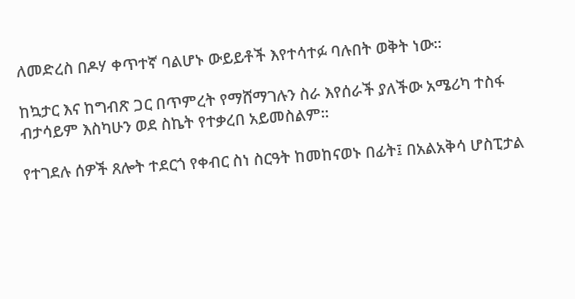ለመድረስ በዶሃ ቀጥተኛ ባልሆኑ ውይይቶች እየተሳተፉ ባሉበት ወቅት ነው።

ከኳታር እና ከግብጽ ጋር በጥምረት የማሸማገሉን ስራ እየሰራች ያለችው አሜሪካ ተስፋ ብታሳይም እስካሁን ወደ ስኬት የተቃረበ አይመስልም።

የተገደሉ ሰዎች ጸሎት ተደርጎ የቀብር ስነ ስርዓት ከመከናወኑ በፊት፤ በአልአቅሳ ሆስፒታል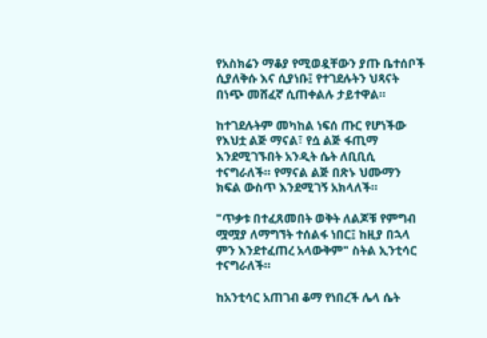የአስክሬን ማቆያ የሚወዷቸውን ያጡ ቤተሰቦች ሲያለቅሱ እና ሲያነቡ፤ የተገደሉትን ህጻናት በነጭ መሸፈኛ ሲጠቀልሉ ታይተዋል።

ከተገደሉትም መካከል ነፍሰ ጡር የሆነችው የእህቷ ልጅ ማናል፣ የሷ ልጅ ፋጢማ እንደሚገኙበት አንዲት ሴት ለቢቢሲ ተናግራለች። የማናል ልጅ በጽኑ ህሙማን ክፍል ውስጥ እንደሚገኝ አክላለች።

"ጥቃቱ በተፈጸመበት ወቅት ለልጆቹ የምግብ ሟሟያ ለማግኘት ተሰልፋ ነበር፤ ከዚያ በኋላ ምን እንደተፈጠረ አላውቅም" ስትል ኢንቲሳር ተናግራለች።

ከአንቲሳር አጠገብ ቆማ የነበረች ሌላ ሴት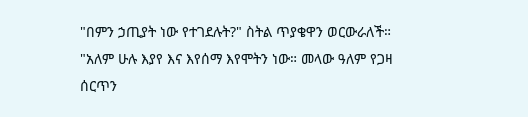"በምን ኃጢያት ነው የተገደሉት?" ስትል ጥያቄዋን ወርውራለች። "አለም ሁሉ እያየ እና እየሰማ እየሞትን ነው። መላው ዓለም የጋዛ ሰርጥን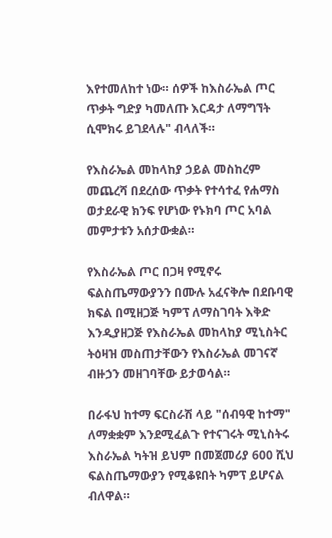እየተመለከተ ነው። ሰዎች ከእስራኤል ጦር ጥቃት ግድያ ካመለጡ እርዳታ ለማግኘት ሲሞክሩ ይገደላሉ" ብላለች።

የእስራኤል መከላከያ ኃይል መስከረም መጨረሻ በደረሰው ጥቃት የተሳተፈ የሐማስ ወታደራዊ ክንፍ የሆነው የኑክባ ጦር አባል መምታቱን አሰታውቋል።

የእስራኤል ጦር በጋዛ የሚኖሩ ፍልስጤማውያንን በሙሉ አፈናቅሎ በደቡባዊ ክፍል በሚዘጋጅ ካምፕ ለማስገባት እቅድ እንዲያዘጋጅ የእስራኤል መከላከያ ሚኒስትር ትዕዛዝ መስጠታቸውን የእስራኤል መገናኛ ብዙኃን መዘገባቸው ይታወሳል።

በራፋህ ከተማ ፍርስራሽ ላይ "ሰብዓዊ ከተማ" ለማቋቋም እንደሚፈልጉ የተናገሩት ሚኒስትሩ እስራኤል ካትዝ ይህም በመጀመሪያ 600 ሺህ ፍልስጤማውያን የሚቆዩበት ካምፕ ይሆናል ብለዋል።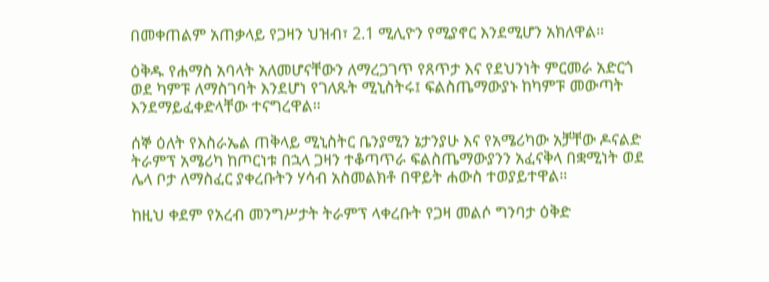በመቀጠልም አጠቃላይ የጋዛን ህዝብ፣ 2.1 ሚሊዮን የሚያኖር እንደሚሆን አክለዋል።

ዕቅዱ የሐማስ አባላት አለመሆናቸውን ለማረጋገጥ የጸጥታ እና የደህንነት ምርመራ አድርጎ ወደ ካምፑ ለማስገባት እንደሆነ የገለጹት ሚኒስትሩ፤ ፍልስጤማውያኑ ከካምፑ መውጣት እንደማይፈቀድላቸው ተናግረዋል።

ሰኞ ዕለት የእስራኤል ጠቅላይ ሚኒስትር ቤንያሚን ኔታንያሁ እና የአሜሪካው አቻቸው ዶናልድ ትራምፕ አሜሪካ ከጦርነቱ በኋላ ጋዛን ተቆጣጥራ ፍልስጤማውያንን አፈናቅላ በቋሚነት ወደ ሌላ ቦታ ለማስፈር ያቀረቡትን ሃሳብ አስመልክቶ በዋይት ሐውስ ተወያይተዋል።

ከዚህ ቀደም የአረብ መንግሥታት ትራምፕ ላቀረቡት የጋዛ መልሶ ግንባታ ዕቅድ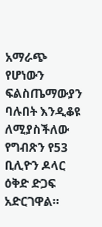አማራጭ የሆነውን ፍልስጤማውያን ባሉበት እንዲቆዩ ለሚያስችለው የግብጽን የ53 ቢሊዮን ዶላር ዕቅድ ድጋፍ አድርገዋል።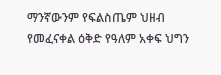ማንኛውንም የፍልስጤም ህዘብ የመፈናቀል ዕቅድ የዓለም አቀፍ ህግን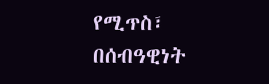የሚጥስ፣ በሰብዓዊነት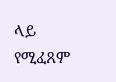ላይ የሚፈጸም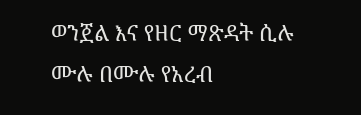ወንጀል እና የዘር ማጽዳት ሲሉ ሙሉ በሙሉ የአረብ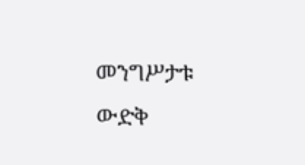መንግሥታቱ ውድቅ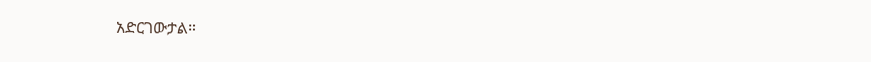አድርገውታል።